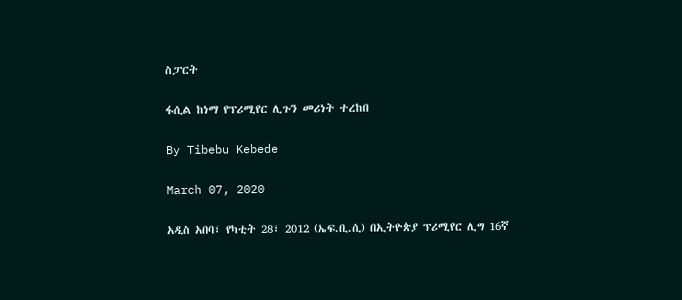ስፓርት

ፋሲል ከነማ የፕሪሚየር ሊጉን መሪነት ተረከበ

By Tibebu Kebede

March 07, 2020

አዲስ አበባ፣ የካቲት 28፣ 2012 (ኤፍ.ቢ.ሲ) በኢትዮጵያ ፕሪሚየር ሊግ 16ኛ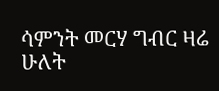ሳምንት መርሃ ግብር ዛሬ ሁለት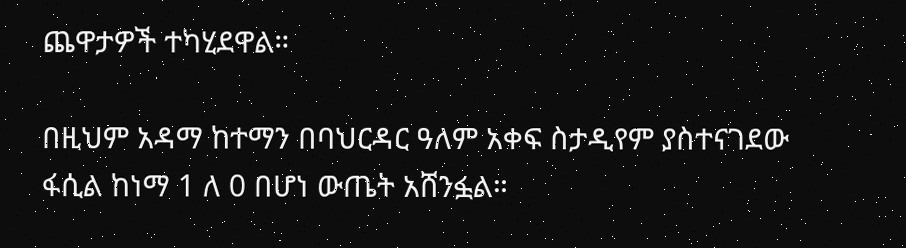ጨዋታዎች ተካሂደዋል።

በዚህም አዳማ ከተማን በባህርዳር ዓለም አቀፍ ስታዲየም ያስተናገደው ፋሲል ከነማ 1 ለ 0 በሆነ ውጤት አሸንፏል።